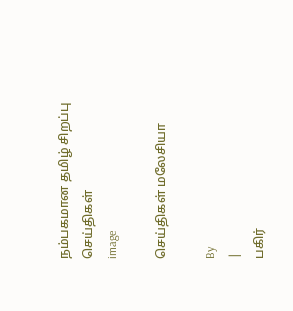நம்பகமான தமிழ் சிறப்பு செய்திகள்
image

செய்திகள் மலேசியா

By
|
பகிர்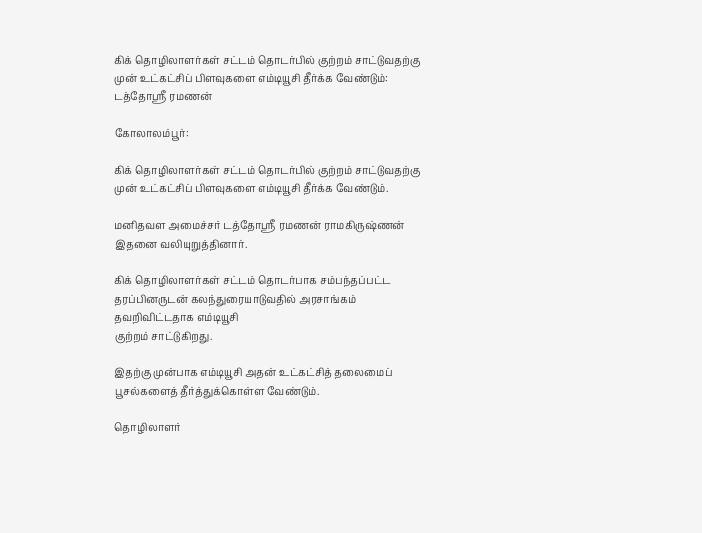கிக் தொழிலாளர்கள் சட்டம் தொடர்பில் குற்றம் சாட்டுவதற்கு முன் உட்கட்சிப் பிளவுகளை எம்டியூசி தீர்க்க வேண்டும்: டத்தோஸ்ரீ ரமணன்

கோலாலம்பூர்:

கிக் தொழிலாளர்கள் சட்டம் தொடர்பில் குற்றம் சாட்டுவதற்கு முன் உட்கட்சிப் பிளவுகளை எம்டியூசி தீர்க்க வேண்டும்.

மனிதவள அமைச்சர் டத்தோஸ்ரீ ரமணன் ராமகிருஷ்ணன் இதனை வலியுறுத்தினார்.

கிக் தொழிலாளர்கள் சட்டம் தொடர்பாக சம்பந்தப்பட்ட தரப்பினருடன் கலந்துரையாடுவதில் அரசாங்கம் தவறிவிட்டதாக எம்டியூசி
குற்றம் சாட்டுகிறது.

இதற்கு முன்பாக எம்டியூசி அதன் உட்கட்சித் தலைமைப் பூசல்களைத் தீர்த்துக்கொள்ள வேண்டும்.

தொழிலாளர்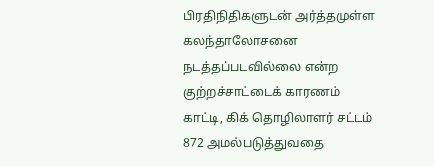பிரதிநிதிகளுடன் அர்த்தமுள்ள கலந்தாலோசனை நடத்தப்படவில்லை என்ற குற்றச்சாட்டைக் காரணம் காட்டி, கிக் தொழிலாளர் சட்டம் 872 அமல்படுத்துவதை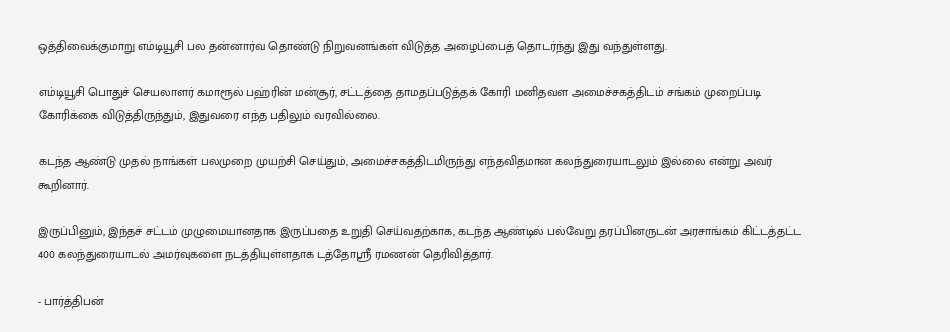ஒத்திவைக்குமாறு எம்டியூசி பல தன்னார்வ தொண்டு நிறுவனங்கள் விடுத்த அழைப்பைத் தொடர்ந்து இது வந்துள்ளது.

எம்டியூசி பொதுச் செயலாளர் கமாரூல் பஹ்ரின் மன்சூர், சட்டத்தை தாமதப்படுத்தக் கோரி மனிதவள அமைச்சகத்திடம் சங்கம் முறைப்படி கோரிக்கை விடுத்திருந்தும், இதுவரை எந்த பதிலும் வரவில்லை.

கடந்த ஆண்டு முதல் நாங்கள் பலமுறை முயற்சி செய்தும், அமைச்சகத்திடமிருந்து எந்தவிதமான கலந்துரையாடலும் இல்லை என்று அவர்  கூறினார்.

இருப்பினும், இந்தச் சட்டம் முழுமையானதாக இருப்பதை உறுதி செய்வதற்காக, கடந்த ஆண்டில் பல்வேறு தரப்பினருடன் அரசாங்கம் கிட்டத்தட்ட 400 கலந்துரையாடல் அமர்வுகளை நடத்தியுள்ளதாக டத்தோஸ்ரீ ரமணன் தெரிவித்தார்.

- பார்த்திபன்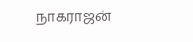நாகராஜன்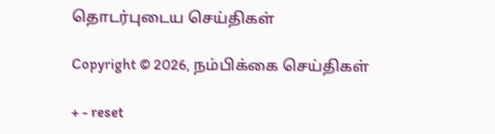தொடர்புடைய செய்திகள்

Copyright © 2026, நம்பிக்கை செய்திகள்

+ - reset